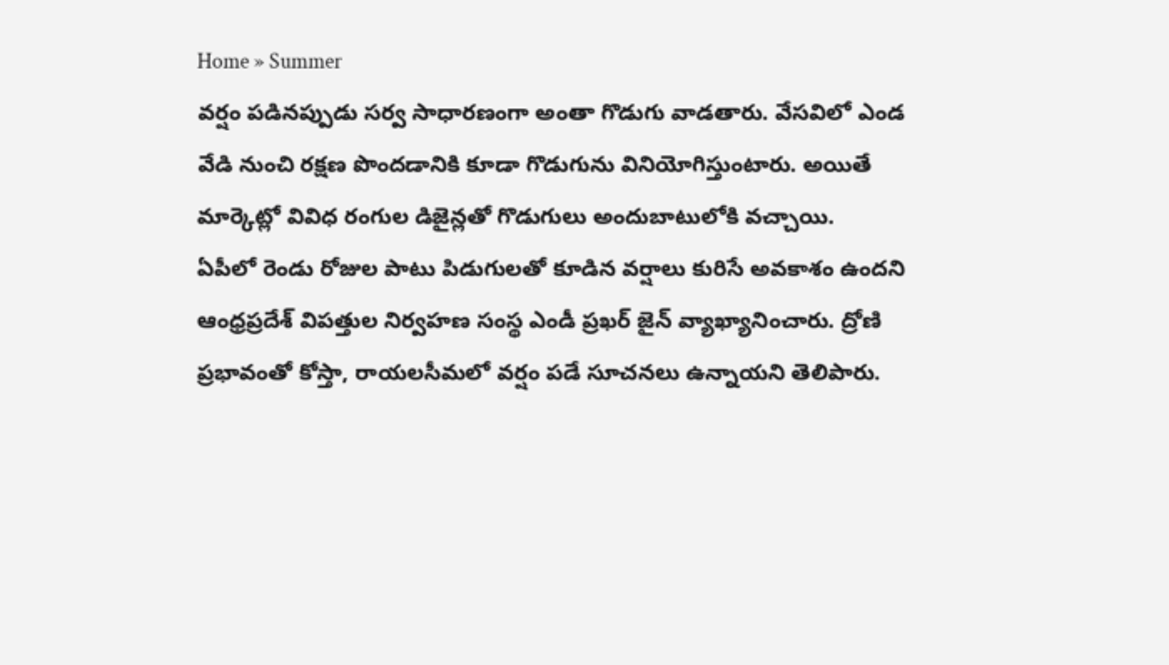Home » Summer
వర్షం పడినప్పుడు సర్వ సాధారణంగా అంతా గొడుగు వాడతారు. వేసవిలో ఎండ వేడి నుంచి రక్షణ పొందడానికి కూడా గొడుగును వినియోగిస్తుంటారు. అయితే మార్కెట్లో వివిధ రంగుల డిజైన్లతో గొడుగులు అందుబాటులోకి వచ్చాయి.
ఏపీలో రెండు రోజుల పాటు పిడుగులతో కూడిన వర్షాలు కురిసే అవకాశం ఉందని ఆంధ్రప్రదేశ్ విపత్తుల నిర్వహణ సంస్థ ఎండీ ప్రఖర్ జైన్ వ్యాఖ్యానించారు. ద్రోణి ప్రభావంతో కోస్తా, రాయలసీమలో వర్షం పడే సూచనలు ఉన్నాయని తెలిపారు.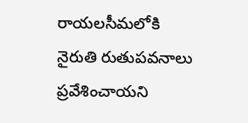రాయలసీమలోకి నైరుతి రుతుపవనాలు ప్రవేశించాయని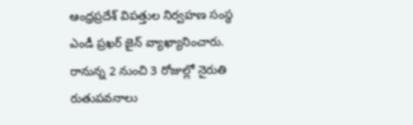ఆంధ్రప్రదేశ్ విపత్తుల నిర్వహణ సంస్థ ఎండీ ప్రఖర్ జైన్ వ్యాఖ్యానించారు. రానున్న 2 నుంచి 3 రోజుల్లో నైరుతి రుతుపవనాలు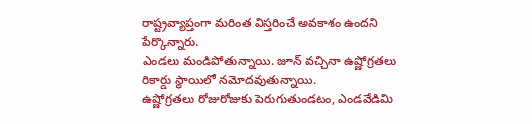రాష్ట్రవ్యాప్తంగా మరింత విస్తరించే అవకాశం ఉందని పేర్కొన్నారు.
ఎండలు మండిపోతున్నాయి. జూన్ వచ్చినా ఉష్ణోగ్రతలు రికార్డు స్థాయిలో నమోదవుతున్నాయి.
ఉష్ణోగ్రతలు రోజురోజుకు పెరుగుతుండటం, ఎండవేడిమి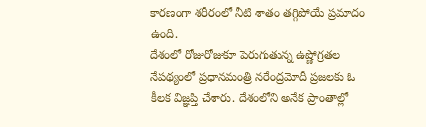కారణంగా శరీరంలో నీటి శాతం తగ్గిపోయే ప్రమాదం ఉంది.
దేశంలో రోజురోజుకూ పెరుగుతున్న ఉష్ణోగ్రతల నేపథ్యంలో ప్రధానమంత్రి నరేంద్రమోదీ ప్రజలకు ఓ కీలక విజ్ఞప్తి చేశారు. దేశంలోని అనేక ప్రాంతాల్లో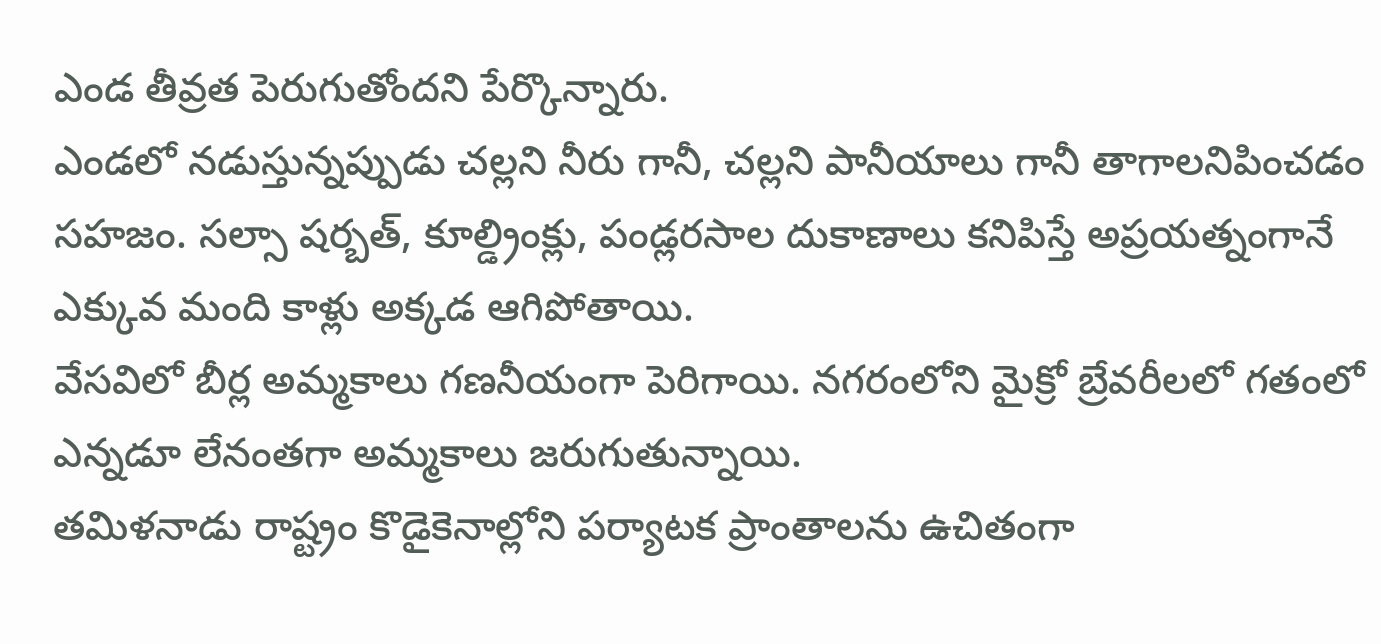ఎండ తీవ్రత పెరుగుతోందని పేర్కొన్నారు.
ఎండలో నడుస్తున్నప్పుడు చల్లని నీరు గానీ, చల్లని పానీయాలు గానీ తాగాలనిపించడం సహజం. సల్సా షర్బత్, కూల్డ్రింక్లు, పండ్లరసాల దుకాణాలు కనిపిస్తే అప్రయత్నంగానే ఎక్కువ మంది కాళ్లు అక్కడ ఆగిపోతాయి.
వేసవిలో బీర్ల అమ్మకాలు గణనీయంగా పెరిగాయి. నగరంలోని మైక్రో బ్రేవరీలలో గతంలో ఎన్నడూ లేనంతగా అమ్మకాలు జరుగుతున్నాయి.
తమిళనాడు రాష్ట్రం కొడైకెనాల్లోని పర్యాటక ప్రాంతాలను ఉచితంగా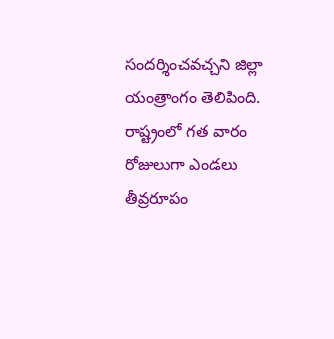సందర్శించవచ్చని జిల్లా యంత్రాంగం తెలిపింది.
రాష్ట్రంలో గత వారం రోజులుగా ఎండలు తీవ్రరూపం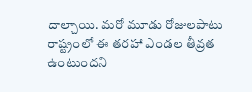దాల్చాయి. మరో మూడు రోజులపాటు రాష్ట్రంలో ఈ తరహా ఎండల తీవ్రత ఉంటుందని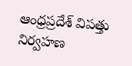ఆంధ్రప్రదేశ్ విపత్తు నిర్వహణ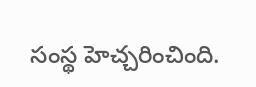సంస్థ హెచ్చరించింది.